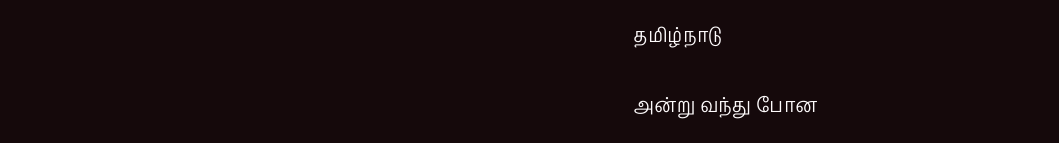தமிழ்நாடு

அன்று வந்து போன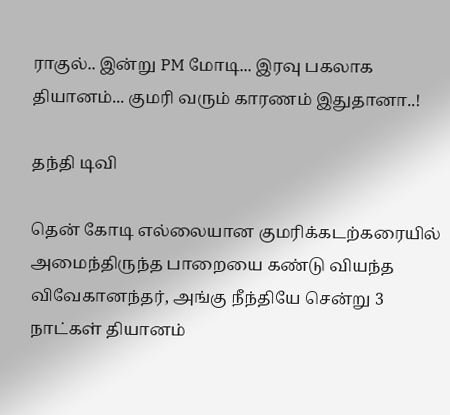ராகுல்.. இன்று PM மோடி... இரவு பகலாக தியானம்... குமரி வரும் காரணம் இதுதானா..!

தந்தி டிவி

தென் கோடி எல்லையான குமரிக்கடற்கரையில் அமைந்திருந்த பாறையை கண்டு வியந்த விவேகானந்தர், அங்கு நீந்தியே சென்று 3 நாட்கள் தியானம்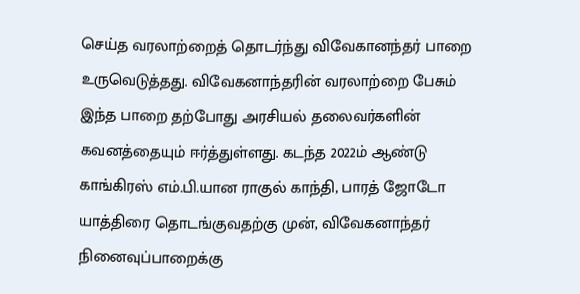செய்த வரலாற்றைத் தொடர்ந்து விவேகானந்தர் பாறை உருவெடுத்தது. விவேகனாந்தரின் வரலாற்றை பேசும் இந்த பாறை தற்போது அரசியல் தலைவர்களின் கவனத்தையும் ஈர்த்துள்ளது. கடந்த 2022ம் ஆண்டு காங்கிரஸ் எம்.பி.யான ராகுல் காந்தி, பாரத் ஜோடோ யாத்திரை தொடங்குவதற்கு முன், விவேகனாந்தர் நினைவுப்பாறைக்கு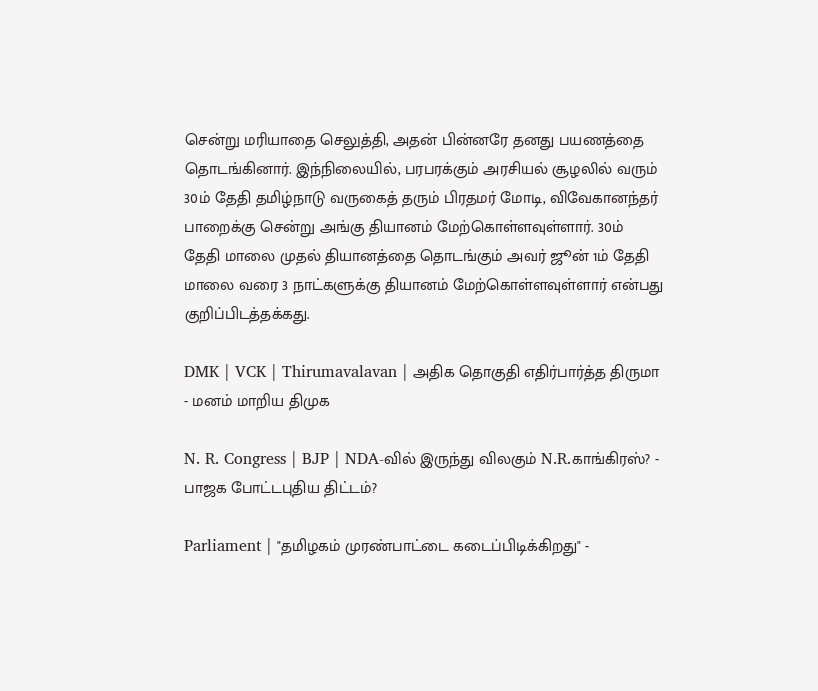சென்று மரியாதை செலுத்தி, அதன் பின்னரே தனது பயணத்தை தொடங்கினார். இந்நிலையில், பரபரக்கும் அரசியல் சூழலில் வரும் 30ம் தேதி தமிழ்நாடு வருகைத் தரும் பிரதமர் மோடி, விவேகானந்தர் பாறைக்கு சென்று அங்கு தியானம் மேற்கொள்ளவுள்ளார். 30ம் தேதி மாலை முதல் தியானத்தை தொடங்கும் அவர் ஜூன் 1ம் தேதி மாலை வரை 3 நாட்களுக்கு தியானம் மேற்கொள்ளவுள்ளார் என்பது குறிப்பிடத்தக்கது.

DMK | VCK | Thirumavalavan | அதிக தொகுதி எதிர்பார்த்த திருமா - மனம் மாறிய திமுக

N. R. Congress | BJP | NDA-வில் இருந்து விலகும் N.R.காங்கிரஸ்? - பாஜக போட்டபுதிய திட்டம்?

Parliament | "தமிழகம் முரண்பாட்டை கடைப்பிடிக்கிறது" -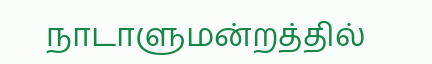நாடாளுமன்றத்தில்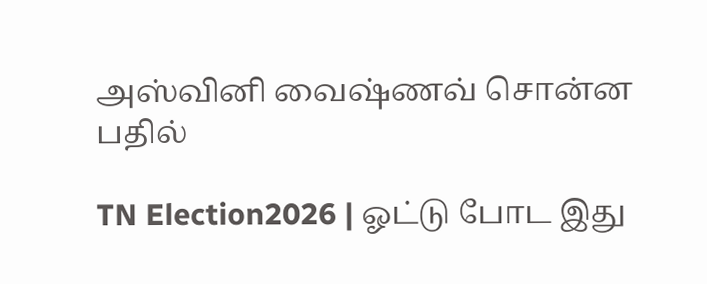அஸ்வினி வைஷ்ணவ் சொன்ன பதில்

TN Election2026 | ஓட்டு போட இது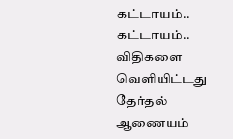கட்டாயம்.. கட்டாயம்.. விதிகளை வெளியிட்டது தேர்தல் ஆணையம்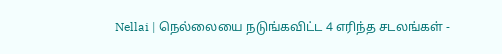Nellai | நெல்லையை நடுங்கவிட்ட 4 எரிந்த சடலங்கள் -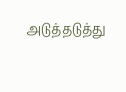அடுத்தடுத்து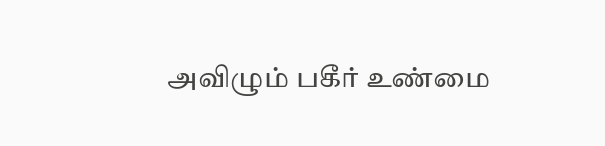அவிழும் பகீர் உண்மை